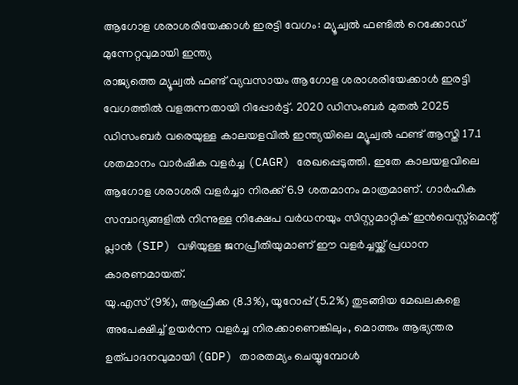ആഗോള ശരാശരിയേക്കാൾ ഇരട്ടി വേഗം: മ്യൂച്വൽ ഫണ്ടിൽ റെക്കോഡ് മുന്നേറ്റവുമായി ഇന്ത്യ
രാജ്യത്തെ മ്യൂച്വൽ ഫണ്ട് വ്യവസായം ആഗോള ശരാശരിയേക്കാൾ ഇരട്ടി വേഗത്തിൽ വളരുന്നതായി റിപ്പോർട്ട്. 2020 ഡിസംബർ മുതൽ 2025 ഡിസംബർ വരെയുള്ള കാലയളവിൽ ഇന്ത്യയിലെ മ്യൂച്വൽ ഫണ്ട് ആസ്തി 17.1 ശതമാനം വാർഷിക വളർച്ച (CAGR) രേഖപ്പെടുത്തി. ഇതേ കാലയളവിലെ ആഗോള ശരാശരി വളർച്ചാ നിരക്ക് 6.9 ശതമാനം മാത്രമാണ്. ഗാർഹിക സമ്പാദ്യങ്ങളിൽ നിന്നുള്ള നിക്ഷേപ വർധനയും സിസ്റ്റമാറ്റിക് ഇൻവെസ്റ്റ്മെന്റ് പ്ലാൻ (SIP) വഴിയുള്ള ജനപ്രീതിയുമാണ് ഈ വളർച്ചയ്ക്ക് പ്രധാന കാരണമായത്.
യു.എസ് (9%), ആഫ്രിക്ക (8.3%), യൂറോപ്പ് (5.2%) തുടങ്ങിയ മേഖലകളെ അപേക്ഷിച്ച് ഉയർന്ന വളർച്ച നിരക്കാണെങ്കിലും, മൊത്തം ആഭ്യന്തര ഉത്പാദനവുമായി (GDP) താരതമ്യം ചെയ്യുമ്പോൾ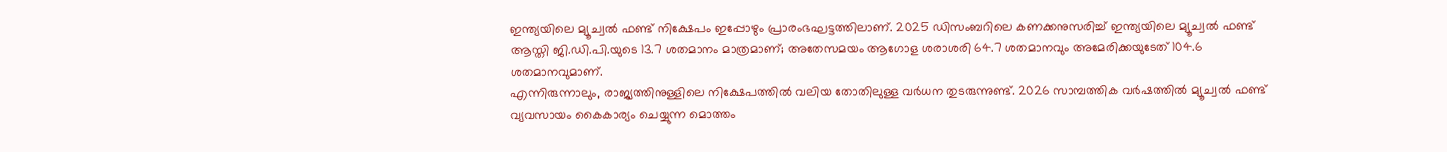ഇന്ത്യയിലെ മ്യൂച്വൽ ഫണ്ട് നിക്ഷേപം ഇപ്പോഴും പ്രാരംഭഘട്ടത്തിലാണ്. 2025 ഡിസംബറിലെ കണക്കനുസരിച്ച് ഇന്ത്യയിലെ മ്യൂച്വൽ ഫണ്ട് ആസ്തി ജി.ഡി.പി.യുടെ 13.7 ശതമാനം മാത്രമാണ്; അതേസമയം ആഗോള ശരാശരി 64.7 ശതമാനവും അമേരിക്കയുടേത് 104.6 ശതമാനവുമാണ്.
എന്നിരുന്നാലും, രാജ്യത്തിനുള്ളിലെ നിക്ഷേപത്തിൽ വലിയ തോതിലുള്ള വർധന തുടരുന്നുണ്ട്. 2026 സാമ്പത്തിക വർഷത്തിൽ മ്യൂച്വൽ ഫണ്ട് വ്യവസായം കൈകാര്യം ചെയ്യുന്ന മൊത്തം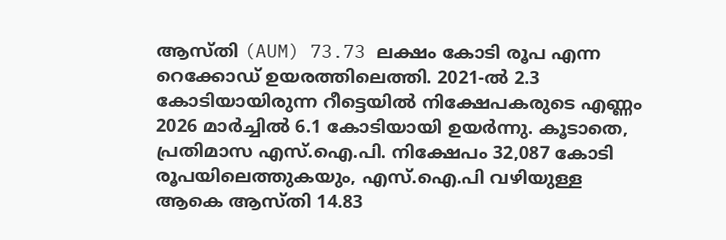ആസ്തി (AUM) 73.73 ലക്ഷം കോടി രൂപ എന്ന റെക്കോഡ് ഉയരത്തിലെത്തി. 2021-ൽ 2.3 കോടിയായിരുന്ന റീട്ടെയിൽ നിക്ഷേപകരുടെ എണ്ണം 2026 മാർച്ചിൽ 6.1 കോടിയായി ഉയർന്നു. കൂടാതെ, പ്രതിമാസ എസ്.ഐ.പി. നിക്ഷേപം 32,087 കോടി രൂപയിലെത്തുകയും, എസ്.ഐ.പി വഴിയുള്ള ആകെ ആസ്തി 14.83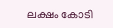ലക്ഷം കോടി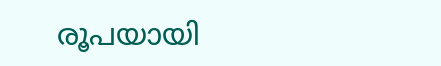രൂപയായി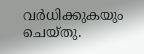വർധിക്കുകയും ചെയ്തു.